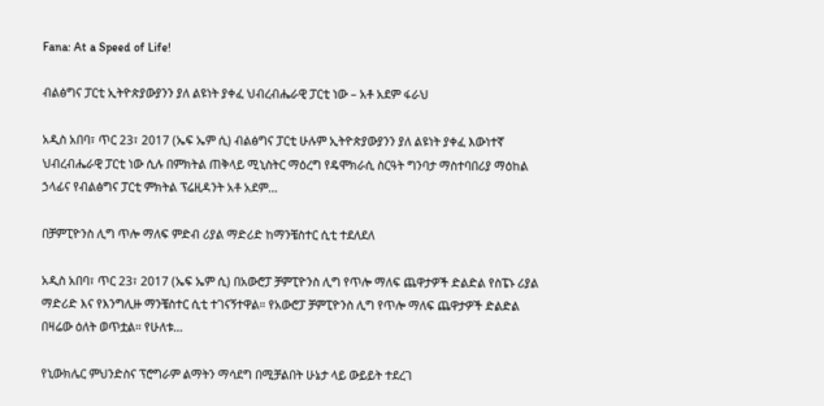Fana: At a Speed of Life!

ብልፅግና ፓርቲ ኢትዮጵያውያንን ያለ ልዩነት ያቀፈ ህብረብሔራዊ ፓርቲ ነው – አቶ አደም ፋራህ

አዲስ አበባ፣ ጥር 23፣ 2017 (ኤፍ ኤም ሲ) ብልፅግና ፓርቲ ሁሉም ኢትዮጵያውያንን ያለ ልዩነት ያቀፈ እውነተኛ ህብረብሔራዊ ፓርቲ ነው ሲሉ በምክትል ጠቅላይ ሚኒስትር ማዕረግ የዴሞክራሲ ስርዓት ግንባታ ማስተባበሪያ ማዕከል ኃላፊና የብልፅግና ፓርቲ ምክትል ፕሬዚዳንት አቶ አደም…

በቻምፒዮንስ ሊግ ጥሎ ማለፍ ምድብ ሪያል ማድሪድ ከማንቼስተር ሲቲ ተደለደለ

አዲስ አበባ፣ ጥር 23፣ 2017 (ኤፍ ኤም ሲ) በአውሮፓ ቻምፒዮንስ ሊግ የጥሎ ማለፍ ጨዋታዎች ድልድል የስፔኑ ሪያል ማድሪድ እና የእንግሊዙ ማንቼስተር ሲቲ ተገናኝተዋል። የአውሮፓ ቻምፒዮንስ ሊግ የጥሎ ማለፍ ጨዋታዎች ድልድል በዛሬው ዕለት ወጥቷል። የሁለቱ…

የኒውክሌር ምህንድስና ፕሮግራም ልማትን ማሳደግ በሚቻልበት ሁኔታ ላይ ውይይት ተደረገ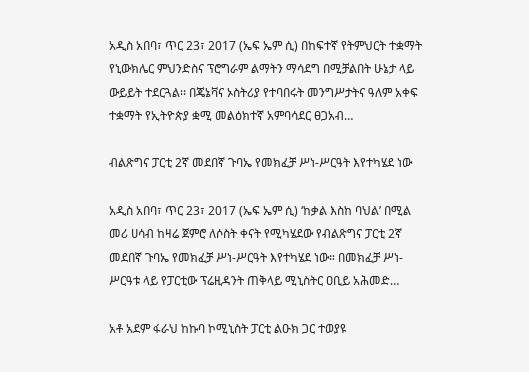አዲስ አበባ፣ ጥር 23፣ 2017 (ኤፍ ኤም ሲ) በከፍተኛ የትምህርት ተቋማት የኒውክሌር ምህንድስና ፕሮግራም ልማትን ማሳደግ በሚቻልበት ሁኔታ ላይ ውይይት ተደርጓል፡፡ በጄኔቫና ኦስትሪያ የተባበሩት መንግሥታትና ዓለም አቀፍ ተቋማት የኢትዮጵያ ቋሚ መልዕክተኛ አምባሳደር ፀጋአብ…

ብልጽግና ፓርቲ 2ኛ መደበኛ ጉባኤ የመክፈቻ ሥነ-ሥርዓት እየተካሄደ ነው

አዲስ አበባ፣ ጥር 23፣ 2017 (ኤፍ ኤም ሲ) ‘ከቃል እስከ ባህል’ በሚል መሪ ሀሳብ ከዛሬ ጀምሮ ለሶስት ቀናት የሚካሄደው የብልጽግና ፓርቲ 2ኛ መደበኛ ጉባኤ የመክፈቻ ሥነ-ሥርዓት እየተካሄደ ነው። በመክፈቻ ሥነ-ሥርዓቱ ላይ የፓርቲው ፕሬዚዳንት ጠቅላይ ሚኒስትር ዐቢይ አሕመድ…

አቶ አደም ፋራህ ከኩባ ኮሚኒስት ፓርቲ ልዑክ ጋር ተወያዩ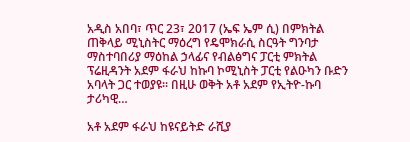አዲስ አበባ፣ ጥር 23፣ 2017 (ኤፍ ኤም ሲ) በምክትል ጠቅላይ ሚኒስትር ማዕረግ የዴሞክራሲ ስርዓት ግንባታ ማስተባበሪያ ማዕከል ኃላፊና የብልፅግና ፓርቲ ምክትል ፕሬዚዳንት አደም ፋራህ ከኩባ ኮሚኒስት ፓርቲ የልዑካን ቡድን አባላት ጋር ተወያዩ፡፡ በዚሁ ወቅት አቶ አደም የኢትዮ-ኩባ ታሪካዊ…

አቶ አደም ፋራህ ከዩናይትድ ራሺያ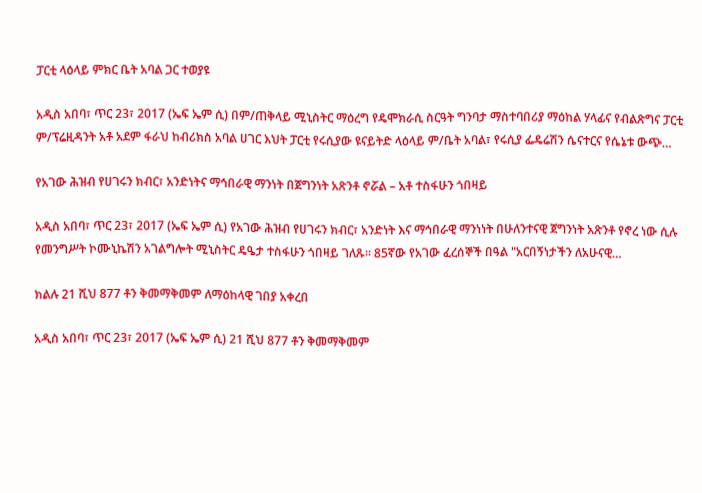ፓርቲ ላዕላይ ምክር ቤት አባል ጋር ተወያዩ

አዲስ አበባ፣ ጥር 23፣ 2017 (ኤፍ ኤም ሲ) በም/ጠቅላይ ሚኒስትር ማዕረግ የዴሞክራሲ ስርዓት ግንባታ ማስተባበሪያ ማዕከል ሃላፊና የብልጽግና ፓርቲ ም/ፕሬዚዳንት አቶ አደም ፋራህ ከብሪክስ አባል ሀገር እህት ፓርቲ የሩሲያው ዩናይትድ ላዕላይ ም/ቤት አባል፣ የሩሲያ ፌዴሬሽን ሴናተርና የሴኔቱ ውጭ…

የአገው ሕዝብ የሀገሩን ክብር፣ አንድነትና ማኅበራዊ ማንነት በጀግንነት አጽንቶ ኖሯል – አቶ ተስፋሁን ጎበዛይ

አዲስ አበባ፣ ጥር 23፣ 2017 (ኤፍ ኤም ሲ) የአገው ሕዝብ የሀገሩን ክብር፣ አንድነት እና ማኅበራዊ ማንነነት በሁለንተናዊ ጀግንነት አጽንቶ የኖረ ነው ሲሉ የመንግሥት ኮሙኒኬሽን አገልግሎት ሚኒስትር ዴዔታ ተስፋሁን ጎበዛይ ገለጹ፡፡ 85ኛው የአገው ፈረሰኞች በዓል "አርበኝነታችን ለአሁናዊ…

ክልሉ 21 ሺህ 877 ቶን ቅመማቅመም ለማዕከላዊ ገበያ አቀረበ

አዲስ አበባ፣ ጥር 23፣ 2017 (ኤፍ ኤም ሲ) 21 ሺህ 877 ቶን ቅመማቅመም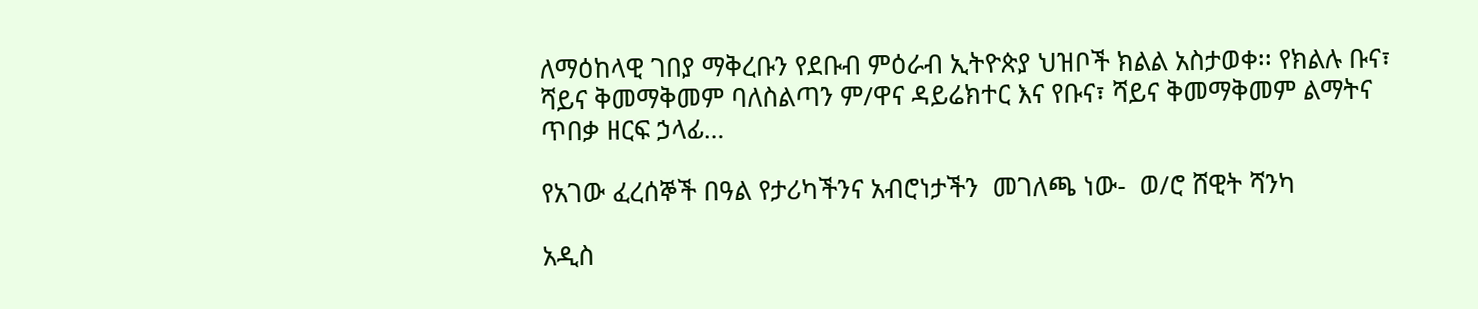ለማዕከላዊ ገበያ ማቅረቡን የደቡብ ምዕራብ ኢትዮጵያ ህዝቦች ክልል አስታወቀ፡፡ የክልሉ ቡና፣ ሻይና ቅመማቅመም ባለስልጣን ም/ዋና ዳይሬክተር እና የቡና፣ ሻይና ቅመማቅመም ልማትና ጥበቃ ዘርፍ ኃላፊ…

የአገው ፈረሰኞች በዓል የታሪካችንና አብሮነታችን  መገለጫ ነው-  ወ/ሮ ሸዊት ሻንካ

አዲስ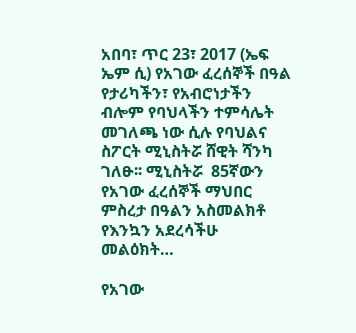አበባ፣ ጥር 23፣ 2017 (ኤፍ ኤም ሲ) የአገው ፈረሰኞች በዓል የታሪካችን፣ የአብሮነታችን ብሎም የባህላችን ተምሳሌት መገለጫ ነው ሲሉ የባህልና ስፖርት ሚኒስትሯ ሸዊት ሻንካ ገለፁ፡፡ ሚኒስትሯ  85ኛውን የአገው ፈረሰኞች ማህበር ምስረታ በዓልን አስመልክቶ የእንኳን አደረሳችሁ መልዕክት…

የአገው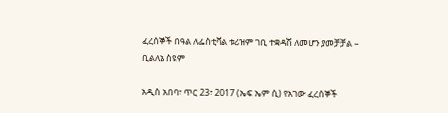ፈረሰኞች በዓል ለፌስቲቫል ቱሪዝም ገቢ ተቋዳሽ ለመሆን ያመቻቻል – ቢልለኔ ስዩም

አዲስ አበባ፣ ጥር 23፣ 2017 (ኤፍ ኤም ሲ) የአገው ፈረሰኞች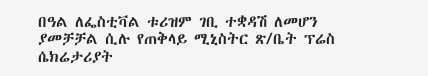በዓል ለፌስቲቫል ቱሪዝም ገቢ ተቋዳሽ ለመሆን ያመቻቻል ሲሉ የጠቅላይ ሚኒስትር ጽ/ቤት ፕሬስ ሴክሬታሪያት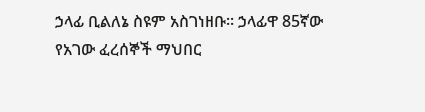ኃላፊ ቢልለኔ ስዩም አስገነዘቡ። ኃላፊዋ 85ኛው የአገው ፈረሰኞች ማህበር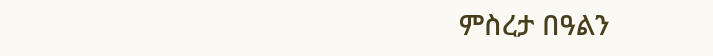ምስረታ በዓልን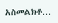አስመልክቶ…